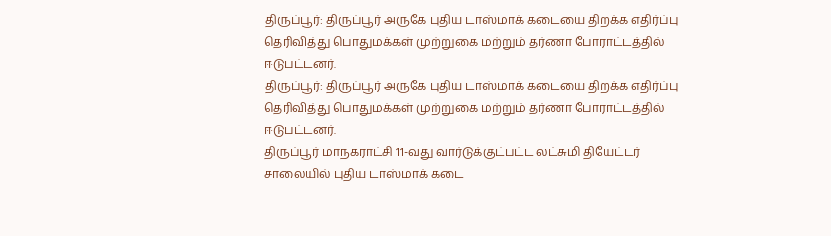திருப்பூர்: திருப்பூர் அருகே புதிய டாஸ்மாக் கடையை திறக்க எதிர்ப்பு தெரிவித்து பொதுமக்கள் முற்றுகை மற்றும் தர்ணா போராட்டத்தில் ஈடுபட்டனர்.
திருப்பூர்: திருப்பூர் அருகே புதிய டாஸ்மாக் கடையை திறக்க எதிர்ப்பு தெரிவித்து பொதுமக்கள் முற்றுகை மற்றும் தர்ணா போராட்டத்தில் ஈடுபட்டனர்.
திருப்பூர் மாநகராட்சி 11-வது வார்டுக்குட்பட்ட லட்சுமி தியேட்டர் சாலையில் புதிய டாஸ்மாக் கடை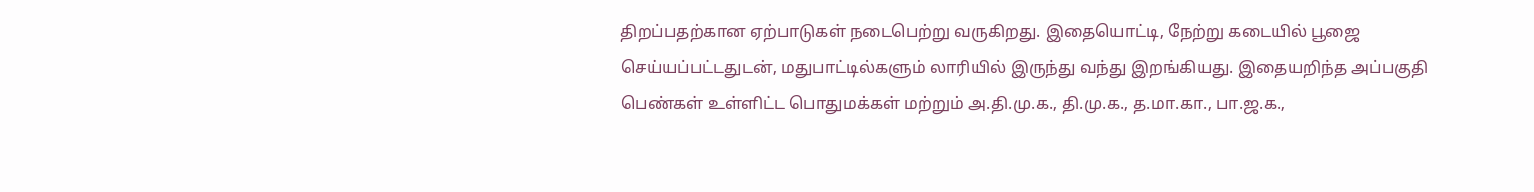திறப்பதற்கான ஏற்பாடுகள் நடைபெற்று வருகிறது. இதையொட்டி, நேற்று கடையில் பூஜை செய்யப்பட்டதுடன், மதுபாட்டில்களும் லாரியில் இருந்து வந்து இறங்கியது. இதையறிந்த அப்பகுதி பெண்கள் உள்ளிட்ட பொதுமக்கள் மற்றும் அ.தி.மு.க., தி.மு.க., த.மா.கா., பா.ஜ.க.,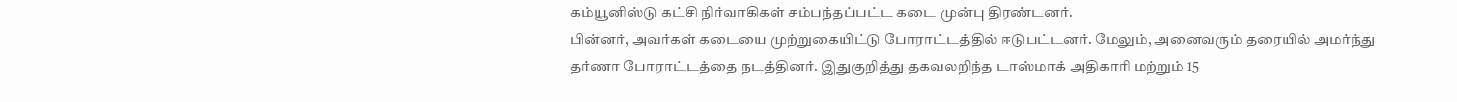கம்யூனிஸ்டு கட்சி நிர்வாகிகள் சம்பந்தப்பட்ட கடை முன்பு திரண்டனர்.
பின்னர், அவர்கள் கடையை முற்றுகையிட்டு போராட்டத்தில் ஈடுபட்டனர். மேலும், அனைவரும் தரையில் அமர்ந்து தர்ணா போராட்டத்தை நடத்தினர். இதுகுறித்து தகவலறிந்த டாஸ்மாக் அதிகாரி மற்றும் 15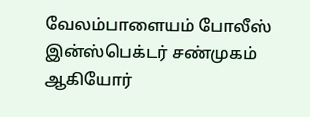வேலம்பாளையம் போலீஸ் இன்ஸ்பெக்டர் சண்முகம் ஆகியோர்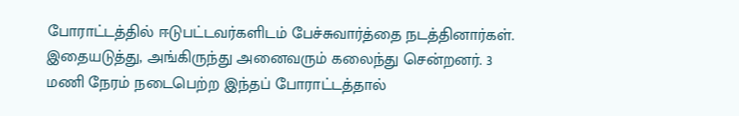போராட்டத்தில் ஈடுபட்டவர்களிடம் பேச்சுவார்த்தை நடத்தினார்கள். இதையடுத்து, அங்கிருந்து அனைவரும் கலைந்து சென்றனர். 3 மணி நேரம் நடைபெற்ற இந்தப் போராட்டத்தால்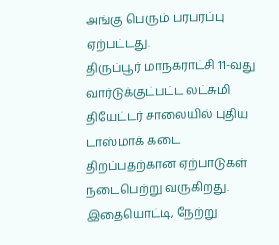அங்கு பெரும் பரபரப்பு ஏற்பட்டது.
திருப்பூர் மாநகராட்சி 11-வது வார்டுக்குட்பட்ட லட்சுமி தியேட்டர் சாலையில் புதிய டாஸ்மாக் கடை திறப்பதற்கான ஏற்பாடுகள் நடைபெற்று வருகிறது. இதையொட்டி, நேற்று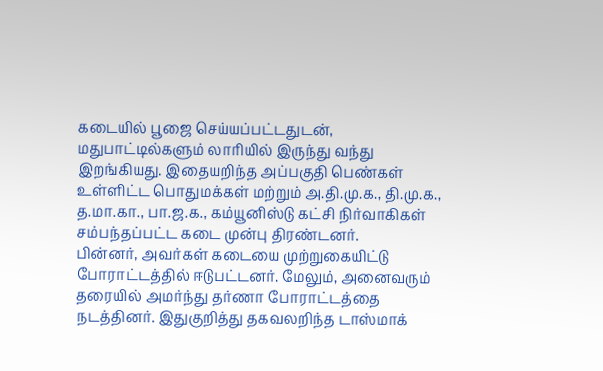கடையில் பூஜை செய்யப்பட்டதுடன், மதுபாட்டில்களும் லாரியில் இருந்து வந்து இறங்கியது. இதையறிந்த அப்பகுதி பெண்கள் உள்ளிட்ட பொதுமக்கள் மற்றும் அ.தி.மு.க., தி.மு.க., த.மா.கா., பா.ஜ.க., கம்யூனிஸ்டு கட்சி நிர்வாகிகள் சம்பந்தப்பட்ட கடை முன்பு திரண்டனர்.
பின்னர், அவர்கள் கடையை முற்றுகையிட்டு போராட்டத்தில் ஈடுபட்டனர். மேலும், அனைவரும் தரையில் அமர்ந்து தர்ணா போராட்டத்தை நடத்தினர். இதுகுறித்து தகவலறிந்த டாஸ்மாக்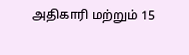அதிகாரி மற்றும் 15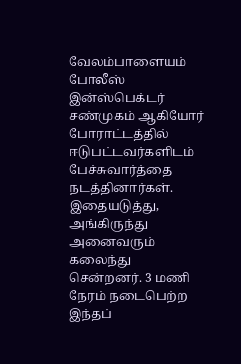வேலம்பாளையம் போலீஸ் இன்ஸ்பெக்டர் சண்முகம் ஆகியோர் போராட்டத்தில் ஈடுபட்டவர்களிடம் பேச்சுவார்த்தை நடத்தினார்கள். இதையடுத்து, அங்கிருந்து அனைவரும் கலைந்து சென்றனர். 3 மணி நேரம் நடைபெற்ற இந்தப்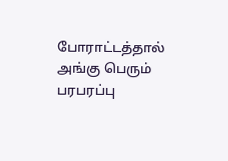போராட்டத்தால் அங்கு பெரும் பரபரப்பு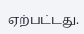ஏற்பட்டது.